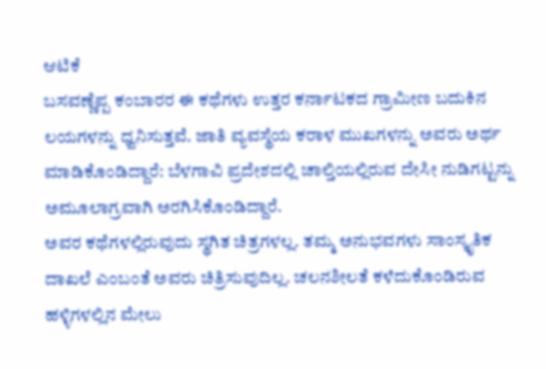ಆಟಿಕೆ
ಬಸವಣ್ಣೆಪ್ಪ ಕಂಬಾರರ ಈ ಕಥೆಗಳು ಉತ್ತರ ಕರ್ನಾಟಕದ ಗ್ರಾಮೀಣ ಬದುಕಿನ ಲಯಗಳನ್ನು ಧ್ವನಿಸುತ್ತವೆ. ಜಾತಿ ವ್ಯವಸ್ಥೆಯ ಕರಾಳ ಮುಖಗಳನ್ನು ಅವರು ಅರ್ಥ ಮಾಡಿಕೊಂಡಿದ್ದಾರೆ: ಬೆಳಗಾವಿ ಪ್ರದೇಶದಲ್ಲಿ ಚಾಲ್ತಿಯಲ್ಲಿರುವ ದೇಸೀ ನುಡಿಗಟ್ಟನ್ನು ಅಮೂಲಾಗ್ರವಾಗಿ ಅರಗಿಸಿಕೊಂಡಿದ್ದಾರೆ.
ಅವರ ಕಥೆಗಳಲ್ಲಿರುವುದು ಸ್ಥಗಿತ ಚಿತ್ರಗಳಲ್ಲ. ತಮ್ಮ ಅನುಭವಗಳು ಸಾಂಸ್ಕೃತಿಕ ದಾಖಲೆ ಎಂಬಂತೆ ಅವರು ಚಿತ್ರಿಸುವುದಿಲ್ಲ. ಚಲನಶೀಲತೆ ಕಳೆದುಕೊಂಡಿರುವ ಹಳ್ಳಿಗಳಲ್ಲಿನ ಮೇಲು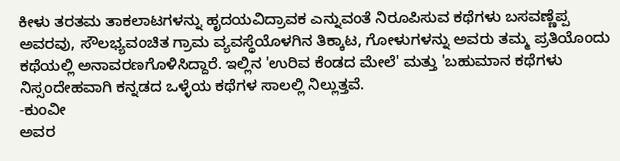ಕೀಳು ತರತಮ ತಾಕಲಾಟಗಳನ್ನು ಹೃದಯವಿದ್ರಾವಕ ಎನ್ನುವಂತೆ ನಿರೂಪಿಸುವ ಕಥೆಗಳು ಬಸವಣ್ಣೆಪ್ಪ ಅವರವು, ಸೌಲಭ್ಯವಂಚಿತ ಗ್ರಾಮ ವ್ಯವಸ್ಥೆಯೊಳಗಿನ ತಿಕ್ಕಾಟ, ಗೋಳುಗಳನ್ನು ಅವರು ತಮ್ಮ ಪ್ರತಿಯೊಂದು ಕಥೆಯಲ್ಲಿ ಅನಾವರಣಗೊಳಿಸಿದ್ದಾರೆ. ಇಲ್ಲಿನ 'ಉರಿವ ಕೆಂಡದ ಮೇಲೆ' ಮತ್ತು 'ಬಹುಮಾನ ಕಥೆಗಳು ನಿಸ್ಸಂದೇಹವಾಗಿ ಕನ್ನಡದ ಒಳ್ಳೆಯ ಕಥೆಗಳ ಸಾಲಲ್ಲಿ ನಿಲ್ಲುತ್ತವೆ.
-ಕುಂವೀ
ಅವರ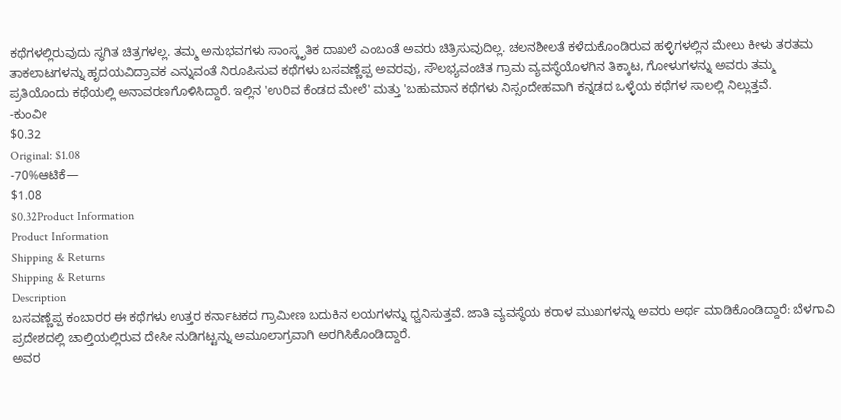ಕಥೆಗಳಲ್ಲಿರುವುದು ಸ್ಥಗಿತ ಚಿತ್ರಗಳಲ್ಲ. ತಮ್ಮ ಅನುಭವಗಳು ಸಾಂಸ್ಕೃತಿಕ ದಾಖಲೆ ಎಂಬಂತೆ ಅವರು ಚಿತ್ರಿಸುವುದಿಲ್ಲ. ಚಲನಶೀಲತೆ ಕಳೆದುಕೊಂಡಿರುವ ಹಳ್ಳಿಗಳಲ್ಲಿನ ಮೇಲು ಕೀಳು ತರತಮ ತಾಕಲಾಟಗಳನ್ನು ಹೃದಯವಿದ್ರಾವಕ ಎನ್ನುವಂತೆ ನಿರೂಪಿಸುವ ಕಥೆಗಳು ಬಸವಣ್ಣೆಪ್ಪ ಅವರವು, ಸೌಲಭ್ಯವಂಚಿತ ಗ್ರಾಮ ವ್ಯವಸ್ಥೆಯೊಳಗಿನ ತಿಕ್ಕಾಟ, ಗೋಳುಗಳನ್ನು ಅವರು ತಮ್ಮ ಪ್ರತಿಯೊಂದು ಕಥೆಯಲ್ಲಿ ಅನಾವರಣಗೊಳಿಸಿದ್ದಾರೆ. ಇಲ್ಲಿನ 'ಉರಿವ ಕೆಂಡದ ಮೇಲೆ' ಮತ್ತು 'ಬಹುಮಾನ ಕಥೆಗಳು ನಿಸ್ಸಂದೇಹವಾಗಿ ಕನ್ನಡದ ಒಳ್ಳೆಯ ಕಥೆಗಳ ಸಾಲಲ್ಲಿ ನಿಲ್ಲುತ್ತವೆ.
-ಕುಂವೀ
$0.32
Original: $1.08
-70%ಆಟಿಕೆ—
$1.08
$0.32Product Information
Product Information
Shipping & Returns
Shipping & Returns
Description
ಬಸವಣ್ಣೆಪ್ಪ ಕಂಬಾರರ ಈ ಕಥೆಗಳು ಉತ್ತರ ಕರ್ನಾಟಕದ ಗ್ರಾಮೀಣ ಬದುಕಿನ ಲಯಗಳನ್ನು ಧ್ವನಿಸುತ್ತವೆ. ಜಾತಿ ವ್ಯವಸ್ಥೆಯ ಕರಾಳ ಮುಖಗಳನ್ನು ಅವರು ಅರ್ಥ ಮಾಡಿಕೊಂಡಿದ್ದಾರೆ: ಬೆಳಗಾವಿ ಪ್ರದೇಶದಲ್ಲಿ ಚಾಲ್ತಿಯಲ್ಲಿರುವ ದೇಸೀ ನುಡಿಗಟ್ಟನ್ನು ಅಮೂಲಾಗ್ರವಾಗಿ ಅರಗಿಸಿಕೊಂಡಿದ್ದಾರೆ.
ಅವರ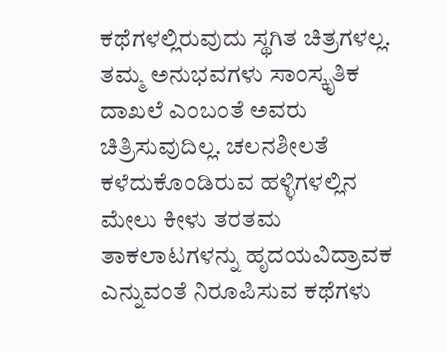ಕಥೆಗಳಲ್ಲಿರುವುದು ಸ್ಥಗಿತ ಚಿತ್ರಗಳಲ್ಲ. ತಮ್ಮ ಅನುಭವಗಳು ಸಾಂಸ್ಕೃತಿಕ ದಾಖಲೆ ಎಂಬಂತೆ ಅವರು ಚಿತ್ರಿಸುವುದಿಲ್ಲ. ಚಲನಶೀಲತೆ ಕಳೆದುಕೊಂಡಿರುವ ಹಳ್ಳಿಗಳಲ್ಲಿನ ಮೇಲು ಕೀಳು ತರತಮ ತಾಕಲಾಟಗಳನ್ನು ಹೃದಯವಿದ್ರಾವಕ ಎನ್ನುವಂತೆ ನಿರೂಪಿಸುವ ಕಥೆಗಳು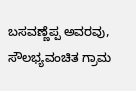ಬಸವಣ್ಣೆಪ್ಪ ಅವರವು, ಸೌಲಭ್ಯವಂಚಿತ ಗ್ರಾಮ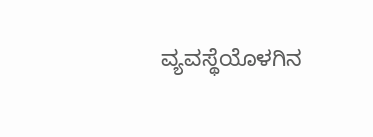ವ್ಯವಸ್ಥೆಯೊಳಗಿನ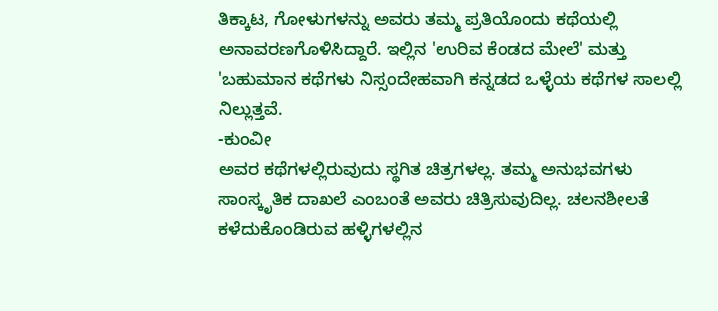ತಿಕ್ಕಾಟ, ಗೋಳುಗಳನ್ನು ಅವರು ತಮ್ಮ ಪ್ರತಿಯೊಂದು ಕಥೆಯಲ್ಲಿ ಅನಾವರಣಗೊಳಿಸಿದ್ದಾರೆ. ಇಲ್ಲಿನ 'ಉರಿವ ಕೆಂಡದ ಮೇಲೆ' ಮತ್ತು 'ಬಹುಮಾನ ಕಥೆಗಳು ನಿಸ್ಸಂದೇಹವಾಗಿ ಕನ್ನಡದ ಒಳ್ಳೆಯ ಕಥೆಗಳ ಸಾಲಲ್ಲಿ ನಿಲ್ಲುತ್ತವೆ.
-ಕುಂವೀ
ಅವರ ಕಥೆಗಳಲ್ಲಿರುವುದು ಸ್ಥಗಿತ ಚಿತ್ರಗಳಲ್ಲ. ತಮ್ಮ ಅನುಭವಗಳು ಸಾಂಸ್ಕೃತಿಕ ದಾಖಲೆ ಎಂಬಂತೆ ಅವರು ಚಿತ್ರಿಸುವುದಿಲ್ಲ. ಚಲನಶೀಲತೆ ಕಳೆದುಕೊಂಡಿರುವ ಹಳ್ಳಿಗಳಲ್ಲಿನ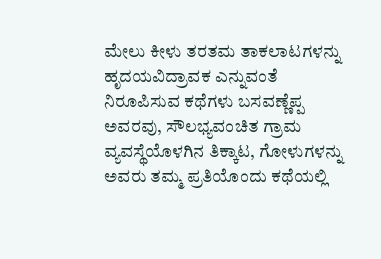ಮೇಲು ಕೀಳು ತರತಮ ತಾಕಲಾಟಗಳನ್ನು ಹೃದಯವಿದ್ರಾವಕ ಎನ್ನುವಂತೆ ನಿರೂಪಿಸುವ ಕಥೆಗಳು ಬಸವಣ್ಣೆಪ್ಪ ಅವರವು, ಸೌಲಭ್ಯವಂಚಿತ ಗ್ರಾಮ ವ್ಯವಸ್ಥೆಯೊಳಗಿನ ತಿಕ್ಕಾಟ, ಗೋಳುಗಳನ್ನು ಅವರು ತಮ್ಮ ಪ್ರತಿಯೊಂದು ಕಥೆಯಲ್ಲಿ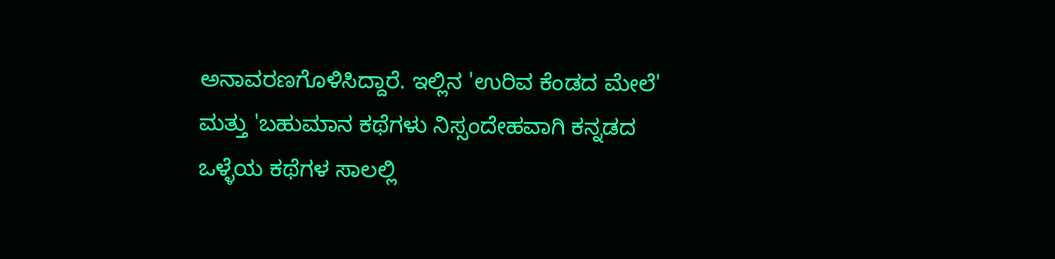ಅನಾವರಣಗೊಳಿಸಿದ್ದಾರೆ. ಇಲ್ಲಿನ 'ಉರಿವ ಕೆಂಡದ ಮೇಲೆ' ಮತ್ತು 'ಬಹುಮಾನ ಕಥೆಗಳು ನಿಸ್ಸಂದೇಹವಾಗಿ ಕನ್ನಡದ ಒಳ್ಳೆಯ ಕಥೆಗಳ ಸಾಲಲ್ಲಿ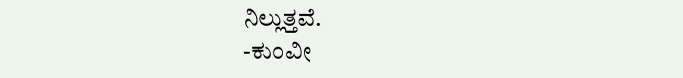ನಿಲ್ಲುತ್ತವೆ.
-ಕುಂವೀ